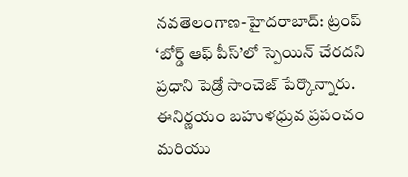నవతెలంగాణ-హైదరాబాద్: ట్రంప్ ‘బోర్డ్ ఆఫ్ పీస్’లో స్పెయిన్ చేరదని ప్రధాని పెడ్రో సాంచెజ్ పేర్కొన్నారు. ఈనిర్ణయం బహుళధ్రువ ప్రపంచం మరియు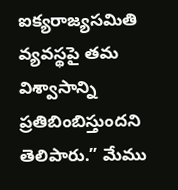ఐక్యరాజ్యసమితి వ్యవస్థపై తమ విశ్వాసాన్ని ప్రతిబింబిస్తుందని తెలిపారు.” మేము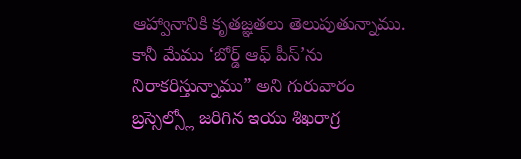ఆహ్వానానికి కృతజ్ఞతలు తెలుపుతున్నాము. కానీ మేము ‘బోర్డ్ ఆఫ్ పీస్’ను నిరాకరిస్తున్నాము” అని గురువారం బ్రస్సెల్స్లో జరిగిన ఇయు శిఖరాగ్ర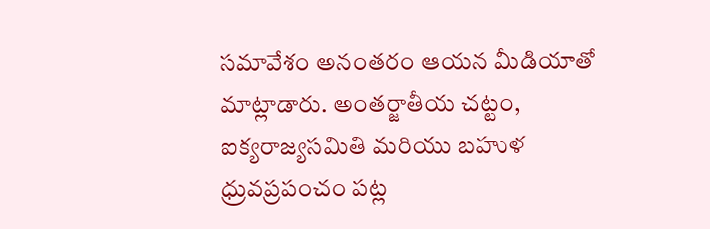సమావేశం అనంతరం ఆయన మీడియాతో మాట్లాడారు. అంతర్జాతీయ చట్టం, ఐక్యరాజ్యసమితి మరియు బహుళ ధ్రువప్రపంచం పట్ల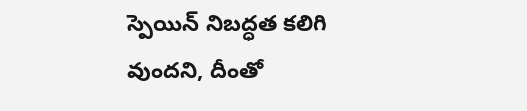స్పెయిన్ నిబద్ధత కలిగి వుందని, దీంతో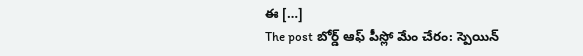ఈ […]
The post బోర్డ్ ఆఫ్ పీస్లో మేం చేరం: స్పెయిన్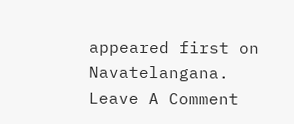appeared first on Navatelangana.
Leave A Comment